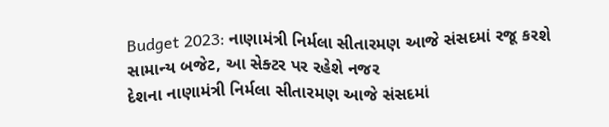Budget 2023: નાણામંત્રી નિર્મલા સીતારમણ આજે સંસદમાં રજૂ કરશે સામાન્ય બજેટ, આ સેક્ટર પર રહેશે નજર
દેશના નાણામંત્રી નિર્મલા સીતારમણ આજે સંસદમાં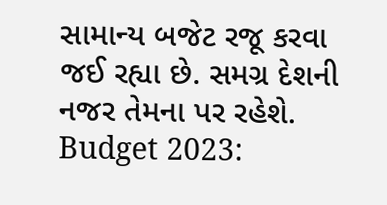સામાન્ય બજેટ રજૂ કરવા જઈ રહ્યા છે. સમગ્ર દેશની નજર તેમના પર રહેશે.
Budget 2023: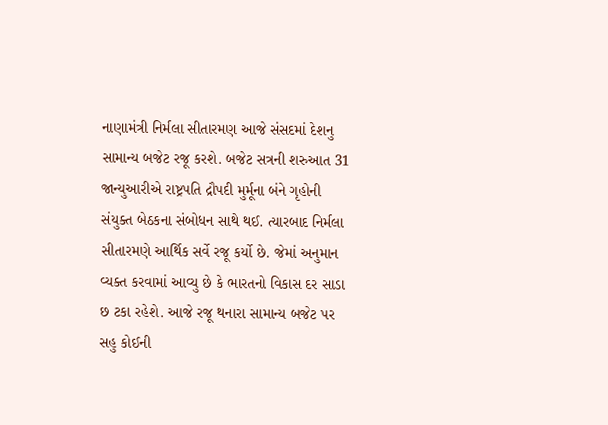નાણામંત્રી નિર્મલા સીતારમણ આજે સંસદમાં દેશનુ સામાન્ય બજેટ રજૂ કરશે. બજેટ સત્રની શરુઆત 31 જાન્યુઆરીએ રાષ્ટ્રપતિ દ્રૌપદી મુર્મૂના બંને ગૃહોની સંયુક્ત બેઠકના સંબોધન સાથે થઈ. ત્યારબાદ નિર્મલા સીતારમણે આર્થિક સર્વે રજૂ કર્યો છે. જેમાં અનુમાન વ્યક્ત કરવામાં આવ્યુ છે કે ભારતનો વિકાસ દર સાડા છ ટકા રહેશે. આજે રજૂ થનારા સામાન્ય બજેટ પર સહુ કોઈની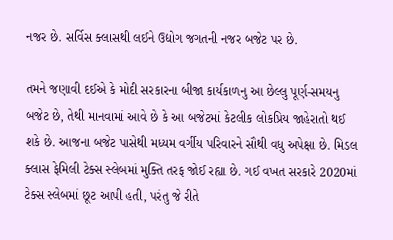નજર છે. સર્વિસ ક્લાસથી લઈને ઉદ્યોગ જગતની નજર બજેટ પર છે.

તમને જણાવી દઈએ કે મોદી સરકારના બીજા કાર્યકાળનુ આ છેલ્લુ પૂર્ણ-સમયનુ બજેટ છે, તેથી માનવામાં આવે છે કે આ બજેટમાં કેટલીક લોકપ્રિય જાહેરાતો થઈ શકે છે. આજના બજેટ પાસેથી મધ્યમ વર્ગીય પરિવારને સૌથી વધુ અપેક્ષા છે. મિડલ ક્લાસ ફેમિલી ટેક્સ સ્લેબમાં મુક્તિ તરફ જોઈ રહ્યા છે. ગઈ વખત સરકારે 2020માં ટેક્સ સ્લેબમાં છૂટ આપી હતી, પરંતુ જે રીતે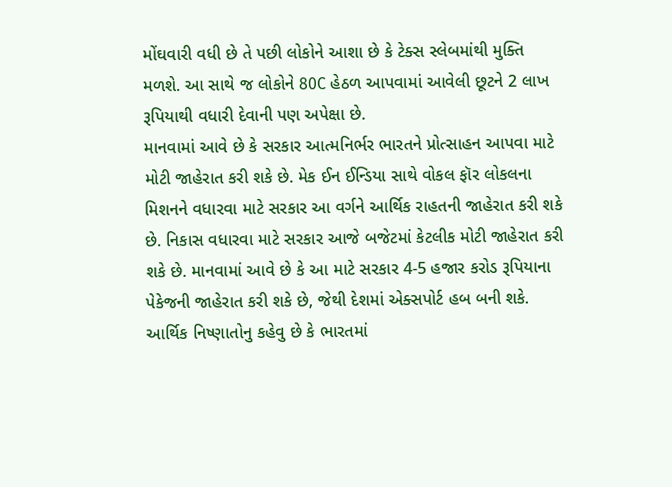મોંઘવારી વધી છે તે પછી લોકોને આશા છે કે ટેક્સ સ્લેબમાંથી મુક્તિ મળશે. આ સાથે જ લોકોને 80C હેઠળ આપવામાં આવેલી છૂટને 2 લાખ રૂપિયાથી વધારી દેવાની પણ અપેક્ષા છે.
માનવામાં આવે છે કે સરકાર આત્મનિર્ભર ભારતને પ્રોત્સાહન આપવા માટે મોટી જાહેરાત કરી શકે છે. મેક ઈન ઈન્ડિયા સાથે વોકલ ફૉર લોકલના મિશનને વધારવા માટે સરકાર આ વર્ગને આર્થિક રાહતની જાહેરાત કરી શકે છે. નિકાસ વધારવા માટે સરકાર આજે બજેટમાં કેટલીક મોટી જાહેરાત કરી શકે છે. માનવામાં આવે છે કે આ માટે સરકાર 4-5 હજાર કરોડ રૂપિયાના પેકેજની જાહેરાત કરી શકે છે, જેથી દેશમાં એક્સપોર્ટ હબ બની શકે.
આર્થિક નિષ્ણાતોનુ કહેવુ છે કે ભારતમાં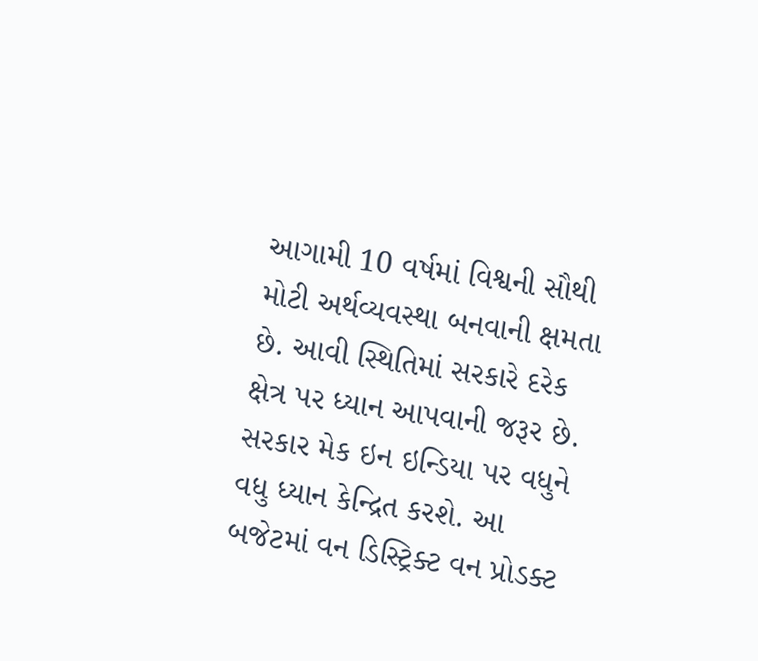આગામી 10 વર્ષમાં વિશ્વની સૌથી મોટી અર્થવ્યવસ્થા બનવાની ક્ષમતા છે. આવી સ્થિતિમાં સરકારે દરેક ક્ષેત્ર પર ધ્યાન આપવાની જરૂર છે. સરકાર મેક ઇન ઇન્ડિયા પર વધુને વધુ ધ્યાન કેન્દ્રિત કરશે. આ બજેટમાં વન ડિસ્ટ્રિક્ટ વન પ્રોડક્ટ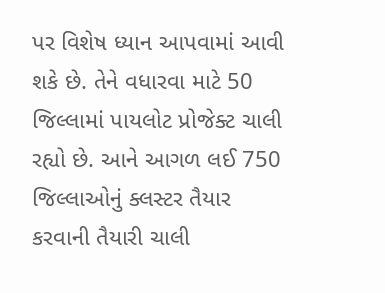પર વિશેષ ધ્યાન આપવામાં આવી શકે છે. તેને વધારવા માટે 50 જિલ્લામાં પાયલોટ પ્રોજેક્ટ ચાલી રહ્યો છે. આને આગળ લઈ 750 જિલ્લાઓનું ક્લસ્ટર તૈયાર કરવાની તૈયારી ચાલી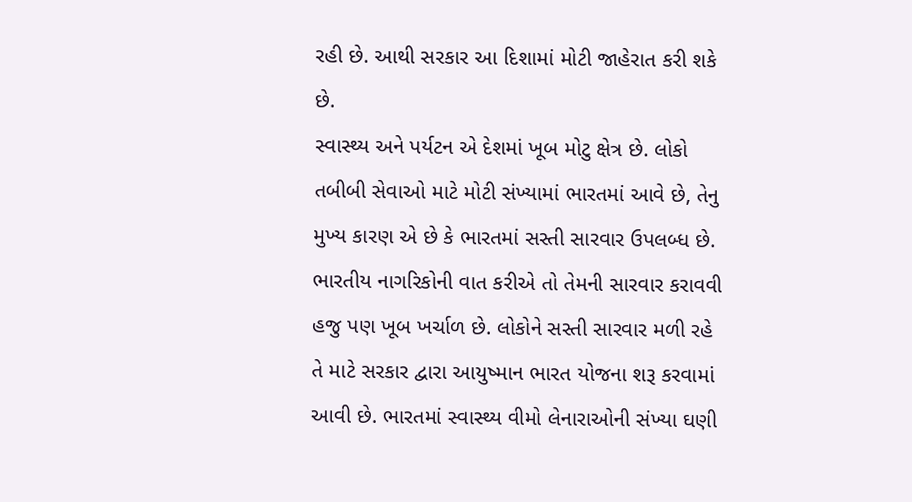રહી છે. આથી સરકાર આ દિશામાં મોટી જાહેરાત કરી શકે છે.
સ્વાસ્થ્ય અને પર્યટન એ દેશમાં ખૂબ મોટુ ક્ષેત્ર છે. લોકો તબીબી સેવાઓ માટે મોટી સંખ્યામાં ભારતમાં આવે છે, તેનુ મુખ્ય કારણ એ છે કે ભારતમાં સસ્તી સારવાર ઉપલબ્ધ છે. ભારતીય નાગરિકોની વાત કરીએ તો તેમની સારવાર કરાવવી હજુ પણ ખૂબ ખર્ચાળ છે. લોકોને સસ્તી સારવાર મળી રહે તે માટે સરકાર દ્વારા આયુષ્માન ભારત યોજના શરૂ કરવામાં આવી છે. ભારતમાં સ્વાસ્થ્ય વીમો લેનારાઓની સંખ્યા ઘણી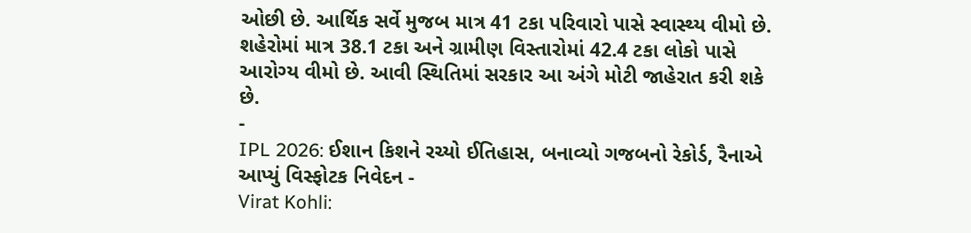ઓછી છે. આર્થિક સર્વે મુજબ માત્ર 41 ટકા પરિવારો પાસે સ્વાસ્થ્ય વીમો છે. શહેરોમાં માત્ર 38.1 ટકા અને ગ્રામીણ વિસ્તારોમાં 42.4 ટકા લોકો પાસે આરોગ્ય વીમો છે. આવી સ્થિતિમાં સરકાર આ અંગે મોટી જાહેરાત કરી શકે છે.
-
IPL 2026: ઈશાન કિશને રચ્યો ઈતિહાસ, બનાવ્યો ગજબનો રેકોર્ડ, રૈનાએ આપ્યું વિસ્ફોટક નિવેદન -
Virat Kohli: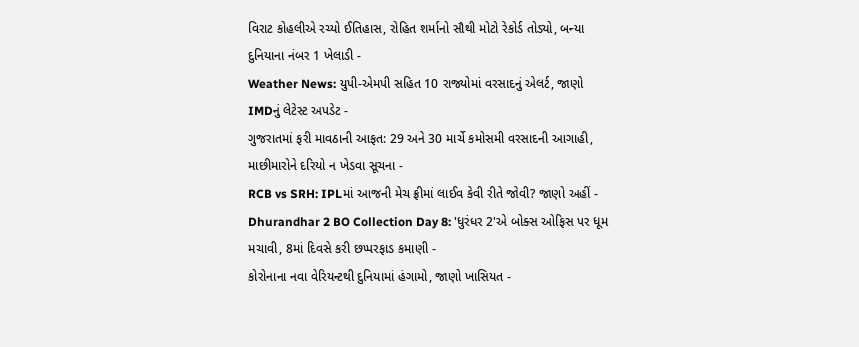વિરાટ કોહલીએ રચ્યો ઈતિહાસ, રોહિત શર્માનો સૌથી મોટો રેકોર્ડ તોડ્યો, બન્યા દુનિયાના નંબર 1 ખેલાડી -
Weather News: યુપી-એમપી સહિત 10 રાજ્યોમાં વરસાદનું એલર્ટ, જાણો IMDનું લેટેસ્ટ અપડેટ -
ગુજરાતમાં ફરી માવઠાની આફત: 29 અને 30 માર્ચે કમોસમી વરસાદની આગાહી, માછીમારોને દરિયો ન ખેડવા સૂચના -
RCB vs SRH: IPLમાં આજની મેચ ફ્રીમાં લાઈવ કેવી રીતે જોવી? જાણો અહીં -
Dhurandhar 2 BO Collection Day 8: 'ધુરંધર 2'એ બોક્સ ઓફિસ પર ધૂમ મચાવી, 8માં દિવસે કરી છપ્પરફાડ કમાણી -
કોરોનાના નવા વેરિયન્ટથી દુનિયામાં હંગામો, જાણો ખાસિયત -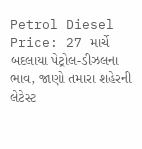Petrol Diesel Price: 27 માર્ચે બદલાયા પેટ્રોલ-ડીઝલના ભાવ, જાણો તમારા શહેરની લેટેસ્ટ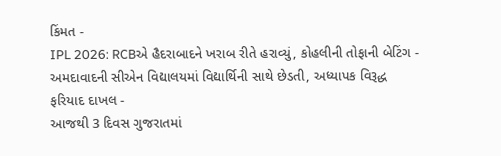કિંમત -
IPL 2026: RCBએ હૈદરાબાદને ખરાબ રીતે હરાવ્યું, કોહલીની તોફાની બેટિંગ -
અમદાવાદની સીએન વિદ્યાલયમાં વિદ્યાર્થિની સાથે છેડતી, અધ્યાપક વિરૂદ્ધ ફરિયાદ દાખલ -
આજથી 3 દિવસ ગુજરાતમાં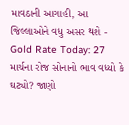માવઠાની આગાહી, આ જિલ્લાઓને વધુ અસર થશે -
Gold Rate Today: 27 માર્ચના રોજ સોનાનો ભાવ વધ્યો કે ઘટ્યો? જાણો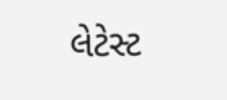લેટેસ્ટ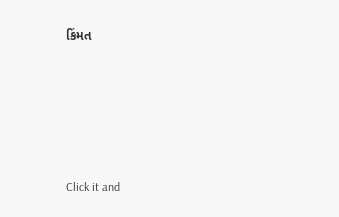કિંમત









Click it and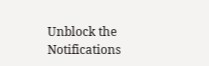Unblock the Notifications